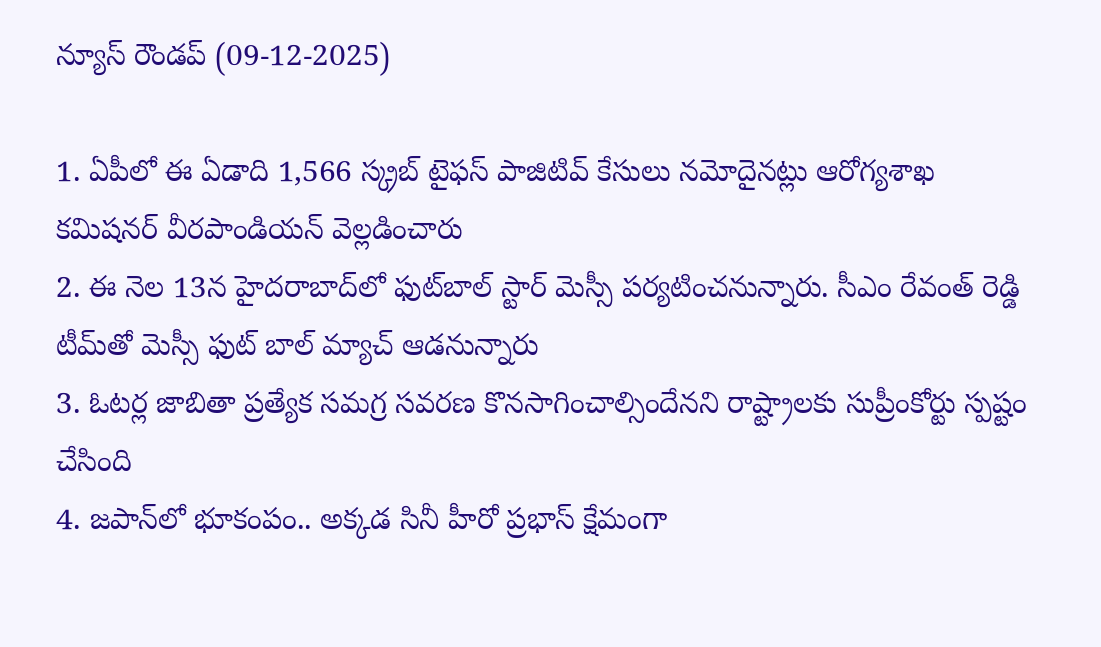న్యూస్ రౌండప్ (09-12-2025)

1. ఏపీలో ఈ ఏడాది 1,566 స్క్రబ్ టైఫస్ పాజిటివ్ కేసులు నమోదైనట్లు ఆరోగ్యశాఖ కమిషనర్ వీరపాండియన్ వెల్లడించారు
2. ఈ నెల 13న హైదరాబాద్‌లో ఫుట్‌బాల్ స్టార్ మెస్సీ పర్యటించనున్నారు. సీఎం రేవంత్ రెడ్డి టీమ్‌తో మెస్సీ ఫుట్ బాల్ మ్యాచ్ ఆడనున్నారు
3. ఓటర్ల జాబితా ప్రత్యేక సమగ్ర సవరణ కొనసాగించాల్సిందేనని రాష్ట్రాలకు సుప్రీంకోర్టు స్పష్టం చేసింది
4. జపాన్‌లో భూకంపం.. అక్కడ సినీ హీరో ప్రభాస్ క్షేమంగా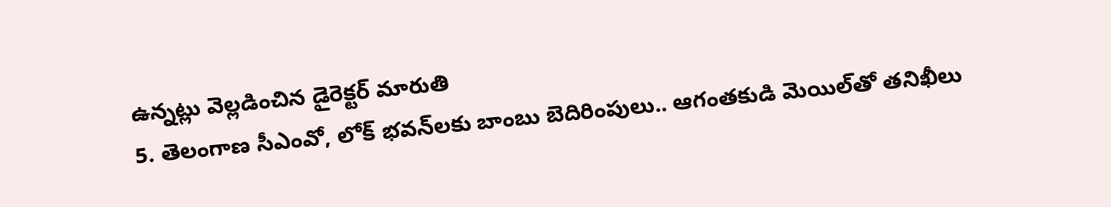ఉన్నట్లు వెల్లడించిన డైరెక్టర్ మారుతి
5. తెలంగాణ సీఎంవో, లోక్ భవన్‌‌లకు బాంబు బెదిరింపులు.. ఆగంతకుడి మెయిల్‌తో తనిఖీలు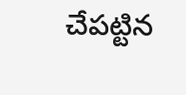చేపట్టిన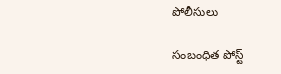పోలీసులు

సంబంధిత పోస్ట్